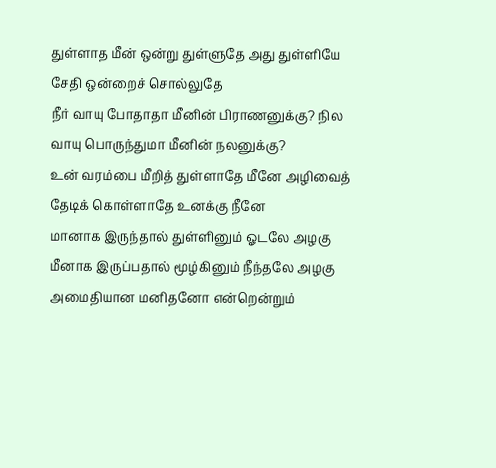துள்ளாத மீன் ஒன்று துள்ளுதே அது துள்ளியே சேதி ஒன்றைச் சொல்லுதே
நீர் வாயு போதாதா மீனின் பிராணனுக்கு? நில வாயு பொருந்துமா மீனின் நலனுக்கு?
உன் வரம்பை மீறித் துள்ளாதே மீனே அழிவைத் தேடிக் கொள்ளாதே உனக்கு நீனே
மானாக இருந்தால் துள்ளினும் ஓடலே அழகு மீனாக இருப்பதால் மூழ்கினும் நீந்தலே அழகு
அமைதியான மனிதனோ என்றென்றும்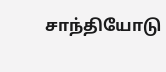சாந்தியோடு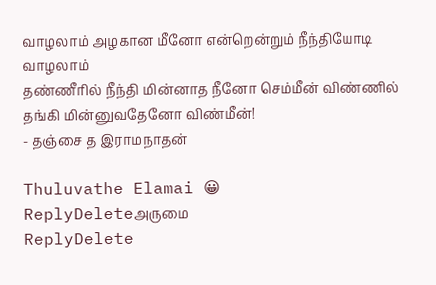வாழலாம் அழகான மீனோ என்றென்றும் நீந்தியோடி வாழலாம்
தண்ணீரில் நீந்தி மின்னாத நீனோ செம்மீன் விண்ணில் தங்கி மின்னுவதேனோ விண்மீன்!
- தஞ்சை த இராமநாதன்

Thuluvathe Elamai 😀
ReplyDeleteஅருமை
ReplyDelete